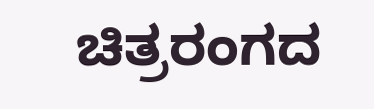ಚಿತ್ರರಂಗದ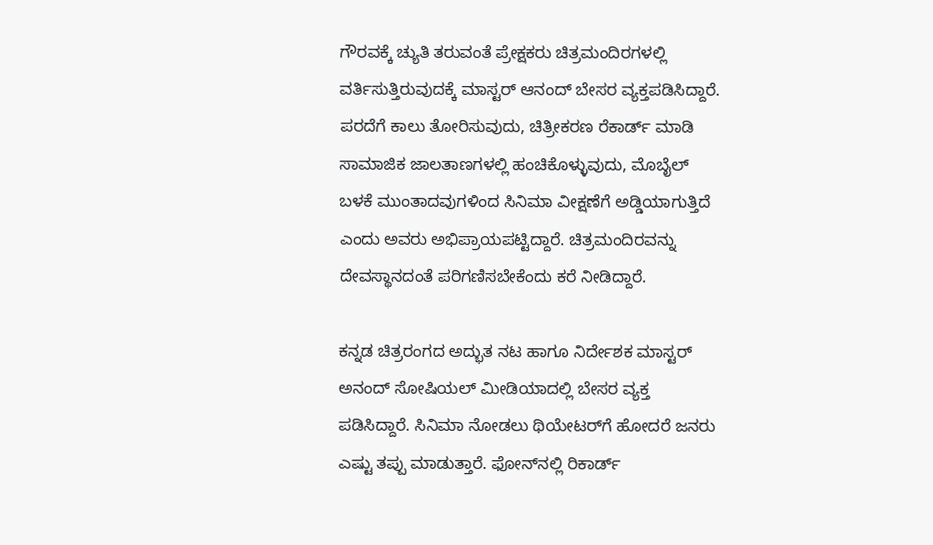ಗೌರವಕ್ಕೆ ಚ್ಯುತಿ ತರುವಂತೆ ಪ್ರೇಕ್ಷಕರು ಚಿತ್ರಮಂದಿರಗಳಲ್ಲಿ ವರ್ತಿಸುತ್ತಿರುವುದಕ್ಕೆ ಮಾಸ್ಟರ್ ಆನಂದ್ ಬೇಸರ ವ್ಯಕ್ತಪಡಿಸಿದ್ದಾರೆ. ಪರದೆಗೆ ಕಾಲು ತೋರಿಸುವುದು, ಚಿತ್ರೀಕರಣ ರೆಕಾರ್ಡ್ ಮಾಡಿ ಸಾಮಾಜಿಕ ಜಾಲತಾಣಗಳಲ್ಲಿ ಹಂಚಿಕೊಳ್ಳುವುದು, ಮೊಬೈಲ್ ಬಳಕೆ ಮುಂತಾದವುಗಳಿಂದ ಸಿನಿಮಾ ವೀಕ್ಷಣೆಗೆ ಅಡ್ಡಿಯಾಗುತ್ತಿದೆ ಎಂದು ಅವರು ಅಭಿಪ್ರಾಯಪಟ್ಟಿದ್ದಾರೆ. ಚಿತ್ರಮಂದಿರವನ್ನು ದೇವಸ್ಥಾನದಂತೆ ಪರಿಗಣಿಸಬೇಕೆಂದು ಕರೆ ನೀಡಿದ್ದಾರೆ.

ಕನ್ನಡ ಚಿತ್ರರಂಗದ ಅದ್ಭುತ ನಟ ಹಾಗೂ ನಿರ್ದೇಶಕ ಮಾಸ್ಟರ್ ಅನಂದ್ ಸೋಷಿಯಲ್ ಮೀಡಿಯಾದಲ್ಲಿ ಬೇಸರ ವ್ಯಕ್ತ ಪಡಿಸಿದ್ದಾರೆ. ಸಿನಿಮಾ ನೋಡಲು ಥಿಯೇಟರ್‌ಗೆ ಹೋದರೆ ಜನರು ಎಷ್ಟು ತಪ್ಪು ಮಾಡುತ್ತಾರೆ. ಫೋನ್‌ನಲ್ಲಿ ರಿಕಾರ್ಡ್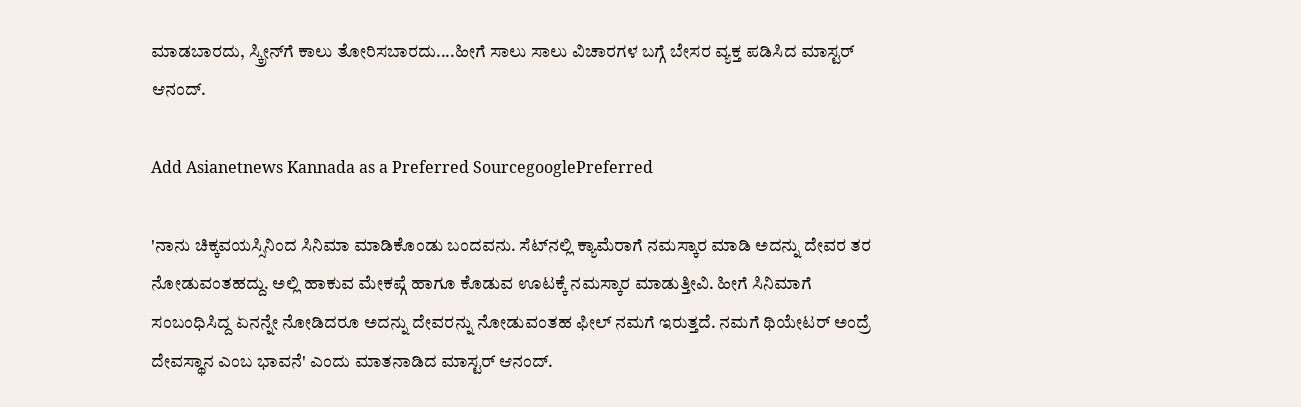ಮಾಡಬಾರದು, ಸ್ಕ್ರೀನ್‌ಗೆ ಕಾಲು ತೋರಿಸಬಾರದು....ಹೀಗೆ ಸಾಲು ಸಾಲು ವಿಚಾರಗಳ ಬಗ್ಗೆ ಬೇಸರ ವ್ಯಕ್ತ ಪಡಿಸಿದ ಮಾಸ್ಟರ್ ಆನಂದ್.

Add Asianetnews Kannada as a Preferred SourcegooglePreferred

'ನಾನು ಚಿಕ್ಕವಯಸ್ಸಿನಿಂದ ಸಿನಿಮಾ ಮಾಡಿಕೊಂಡು ಬಂದವನು. ಸೆಟ್‌ನಲ್ಲಿ ಕ್ಯಾಮೆರಾಗೆ ನಮಸ್ಕಾರ ಮಾಡಿ ಅದನ್ನು ದೇವರ ತರ ನೋಡುವಂತಹದ್ದು. ಅಲ್ಲಿ ಹಾಕುವ ಮೇಕಪ್ಗೆ ಹಾಗೂ ಕೊಡುವ ಊಟಕ್ಕೆ ನಮಸ್ಕಾರ ಮಾಡುತ್ತೀವಿ. ಹೀಗೆ ಸಿನಿಮಾಗೆ ಸಂಬಂಧಿಸಿದ್ದ ಏನನ್ನೇ ನೋಡಿದರೂ ಅದನ್ನು ದೇವರನ್ನು ನೋಡುವಂತಹ ಫೀಲ್‌ ನಮಗೆ ಇರುತ್ತದೆ. ನಮಗೆ ಥಿಯೇಟರ್‌ ಅಂದ್ರೆ ದೇವಸ್ಥಾನ ಎಂಬ ಭಾವನೆ' ಎಂದು ಮಾತನಾಡಿದ ಮಾಸ್ಟರ್ ಆನಂದ್.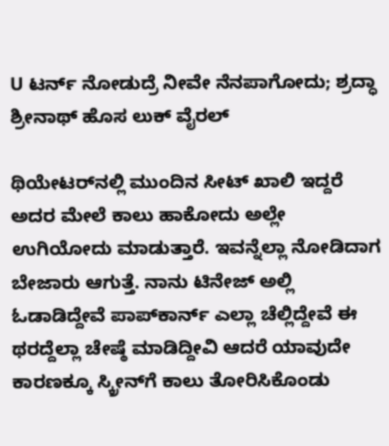U ಟರ್ನ್‌ ನೋಡುದ್ರೆ ನೀವೇ ನೆನಪಾಗೋದು; ಶ್ರದ್ಧಾ ಶ್ರೀನಾಥ್‌ ಹೊಸ ಲುಕ್ ವೈರಲ್

ಥಿಯೇಟರ್‌ನಲ್ಲಿ ಮುಂದಿನ ಸೀಟ್ ಖಾಲಿ ಇದ್ದರೆ ಅದರ ಮೇಲೆ ಕಾಲು ಹಾಕೋದು ಅಲ್ಲೇ ಉಗಿಯೋದು ಮಾಡುತ್ತಾರೆ. ಇವನ್ನೆಲ್ಲಾ ನೋಡಿದಾಗ ಬೇಜಾರು ಆಗುತ್ತೆ. ನಾನು ಟಿನೇಜ್‌ ಅಲ್ಲಿ ಓಡಾಡಿದ್ದೇವೆ ಪಾಪ್‌ಕಾರ್ನ್ ಎಲ್ಲಾ ಚೆಲ್ಲಿದ್ದೇವೆ ಈ ಥರದ್ದೆಲ್ಲಾ ಚೇಷ್ಠೆ ಮಾಡಿದ್ದೀವಿ ಆದರೆ ಯಾವುದೇ ಕಾರಣಕ್ಕೂ ಸ್ಕ್ರೀನ್‌ಗೆ ಕಾಲು ತೋರಿಸಿಕೊಂಡು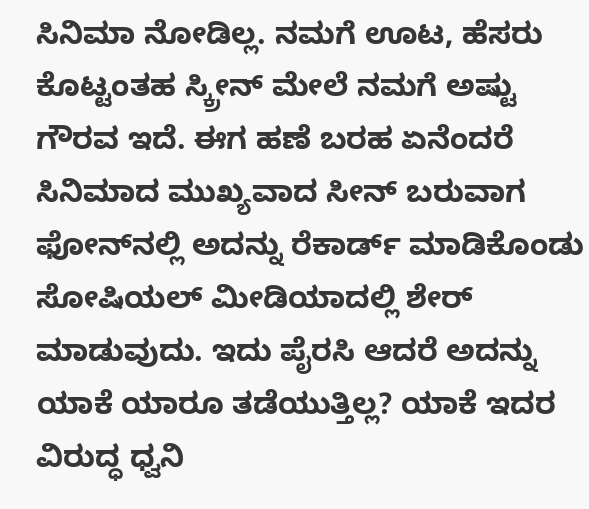ಸಿನಿಮಾ ನೋಡಿಲ್ಲ. ನಮಗೆ ಊಟ, ಹೆಸರು ಕೊಟ್ಟಂತಹ ಸ್ಕ್ರೀನ್ ಮೇಲೆ ನಮಗೆ ಅಷ್ಟು ಗೌರವ ಇದೆ. ಈಗ ಹಣೆ ಬರಹ ಏನೆಂದರೆ ಸಿನಿಮಾದ ಮುಖ್ಯವಾದ ಸೀನ್‌ ಬರುವಾಗ ಫೋನ್‌ನಲ್ಲಿ ಅದನ್ನು ರೆಕಾರ್ಡ್‌ ಮಾಡಿಕೊಂಡು ಸೋಷಿಯಲ್ ಮೀಡಿಯಾದಲ್ಲಿ ಶೇರ್ ಮಾಡುವುದು. ಇದು ಪೈರಸಿ ಆದರೆ ಅದನ್ನು ಯಾಕೆ ಯಾರೂ ತಡೆಯುತ್ತಿಲ್ಲ? ಯಾಕೆ ಇದರ ವಿರುದ್ಧ ಧ್ವನಿ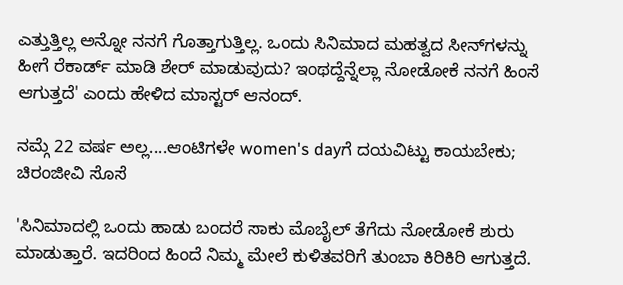ಎತ್ತುತ್ತಿಲ್ಲ ಅನ್ನೋ ನನಗೆ ಗೊತ್ತಾಗುತ್ತಿಲ್ಲ. ಒಂದು ಸಿನಿಮಾದ ಮಹತ್ವದ ಸೀನ್‌ಗಳನ್ನು ಹೀಗೆ ರೆಕಾರ್ಡ್ ಮಾಡಿ ಶೇರ್ ಮಾಡುವುದು? ಇಂಥದ್ದೆನ್ನೆಲ್ಲಾ ನೋಡೋಕೆ ನನಗೆ ಹಿಂಸೆ ಆಗುತ್ತದೆ' ಎಂದು ಹೇಳಿದ ಮಾಸ್ಟರ್ ಆನಂದ್.

ನಮ್ಗೆ 22 ವರ್ಷ ಅಲ್ಲ....ಆಂಟಿಗಳೇ women's dayಗೆ ದಯವಿಟ್ಟು ಕಾಯಬೇಕು; ಚಿರಂಜೀವಿ ಸೊಸೆ

'ಸಿನಿಮಾದಲ್ಲಿ ಒಂದು ಹಾಡು ಬಂದರೆ ಸಾಕು ಮೊಬೈಲ್‌ ತೆಗೆದು ನೋಡೋಕೆ ಶುರು ಮಾಡುತ್ತಾರೆ. ಇದರಿಂದ ಹಿಂದೆ ನಿಮ್ಮ ಮೇಲೆ ಕುಳಿತವರಿಗೆ ತುಂಬಾ ಕಿರಿಕಿರಿ ಆಗುತ್ತದೆ.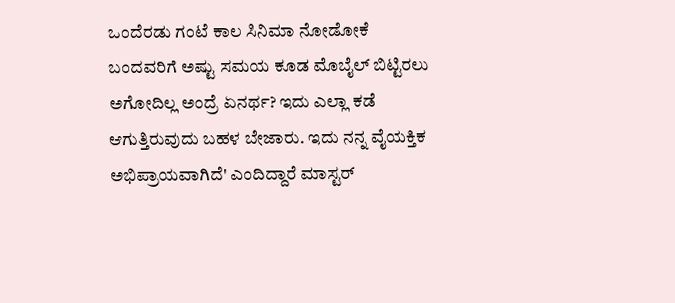ಒಂದೆರಡು ಗಂಟೆ ಕಾಲ ಸಿನಿಮಾ ನೋಡೋಕೆ ಬಂದವರಿಗೆ ಅಷ್ಟು ಸಮಯ ಕೂಡ ಮೊಬೈಲ್‌ ಬಿಟ್ಟಿರಲು ಅಗೋದಿಲ್ಲ ಅಂದ್ರೆ ಏನರ್ಥ? ಇದು ಎಲ್ಲಾ ಕಡೆ ಆಗುತ್ತಿರುವುದು ಬಹಳ ಬೇಜಾರು. ಇದು ನನ್ನ ವೈಯಕ್ತಿಕ ಅಭಿಪ್ರಾಯವಾಗಿದೆ' ಎಂದಿದ್ದಾರೆ ಮಾಸ್ಟರ್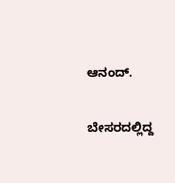ಆನಂದ್.

ಬೇಸರದಲ್ಲಿದ್ದ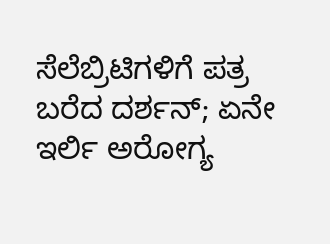ಸೆಲೆಬ್ರಿಟಿಗಳಿಗೆ ಪತ್ರ ಬರೆದ ದರ್ಶನ್; ಏನೇ ಇರ್ಲಿ ಅರೋಗ್ಯ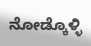ನೋಡ್ಕೊಳ್ಳಿ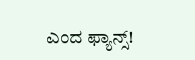ಎಂದ ಫ್ಯಾನ್ಸ್!